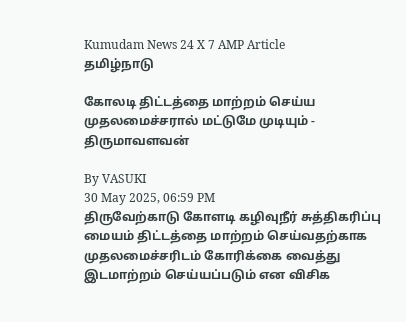Kumudam News 24 X 7 AMP Article
தமிழ்நாடு

கோலடி திட்டத்தை மாற்றம் செய்ய முதலமைச்சரால் மட்டுமே முடியும் - திருமாவளவன்

By VASUKI
30 May 2025, 06:59 PM
திருவேற்காடு கோளடி கழிவுநீர் சுத்திகரிப்பு மையம் திட்டத்தை மாற்றம் செய்வதற்காக முதலமைச்சரிடம் கோரிக்கை வைத்து இடமாற்றம் செய்யப்படும் என விசிக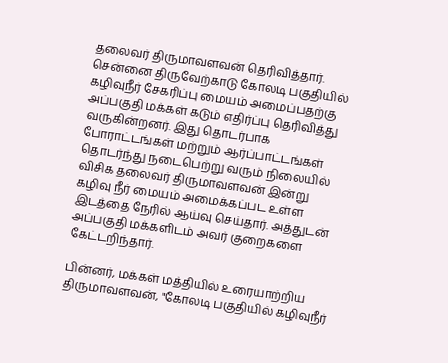தலைவர் திருமாவளவன் தெரிவித்தார்.
சென்னை திருவேற்காடு கோலடி பகுதியில் கழிவுநீர் சேகரிப்பு மையம் அமைப்பதற்கு அப்பகுதி மக்கள் கடும் எதிர்ப்பு தெரிவித்து வருகின்றனர். இது தொடர்பாக போராட்டங்கள் மற்றும் ஆர்ப்பாட்டங்கள் தொடர்ந்து நடைபெற்று வரும் நிலையில் விசிக தலைவர் திருமாவளவன் இன்று கழிவு நீர் மையம் அமைக்கப்பட உள்ள இடத்தை நேரில் ஆய்வு செய்தார். அத்துடன் அப்பகுதி மக்களிடம் அவர் குறைகளை கேட்டறிந்தார்.

பின்னர், மக்கள் மத்தியில் உரையாற்றிய திருமாவளவன், "கோலடி பகுதியில் கழிவுநீர்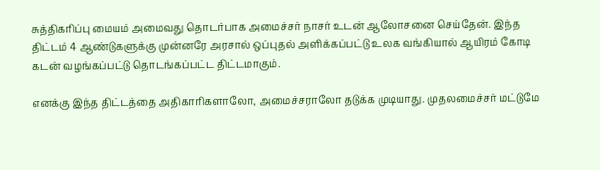சுத்திகரிப்பு மையம் அமைவது தொடர்பாக அமைச்சர் நாசர் உடன் ஆலோசனை செய்தேன். இந்த திட்டம் 4 ஆண்டுகளுக்கு முன்னரே அரசால் ஒப்புதல் அளிக்கப்பட்டு உலக வங்கியால் ஆயிரம் கோடி கடன் வழங்கப்பட்டு தொடங்கப்பட்ட திட்டமாகும்.

எனக்கு இந்த திட்டத்தை அதிகாரிகளாலோ, அமைச்சராலோ தடுக்க முடியாது. முதலமைச்சர் மட்டுமே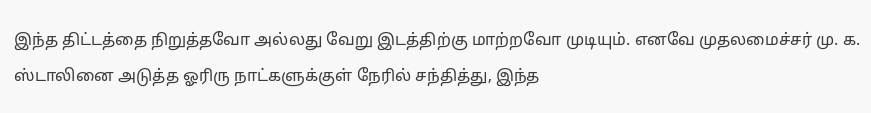இந்த திட்டத்தை நிறுத்தவோ அல்லது வேறு இடத்திற்கு மாற்றவோ முடியும். எனவே முதலமைச்சர் மு. க. ஸ்டாலினை அடுத்த ஓரிரு நாட்களுக்குள் நேரில் சந்தித்து, இந்த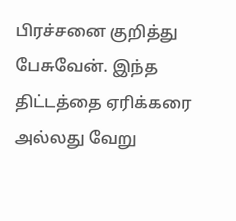பிரச்சனை குறித்து பேசுவேன். இந்த திட்டத்தை ஏரிக்கரை அல்லது வேறு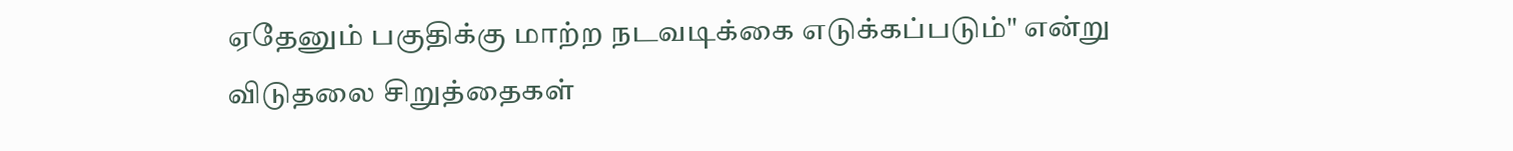ஏதேனும் பகுதிக்கு மாற்ற நடவடிக்கை எடுக்கப்படும்" என்று விடுதலை சிறுத்தைகள்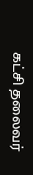கட்சி தலைவர்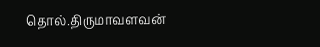தொல்.திருமாவளவன்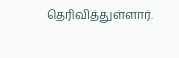தெரிவித்துள்ளார்.